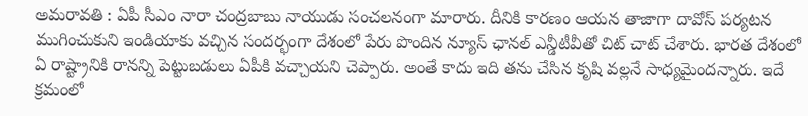అమరావతి : ఏపీ సీఎం నారా చంద్రబాబు నాయుడు సంచలనంగా మారారు. దీనికి కారణం ఆయన తాజాగా దావోస్ పర్యటన ముగించుకుని ఇండియాకు వచ్చిన సందర్భంగా దేశంలో పేరు పొందిన న్యూస్ ఛానల్ ఎన్డీటీవీతో చిట్ చాట్ చేశారు. భారత దేశంలో ఏ రాష్ట్రానికి రానన్ని పెట్టుబడులు ఏపీకి వచ్చాయని చెప్పారు. అంతే కాదు ఇది తను చేసిన కృషి వల్లనే సాధ్యమైందన్నారు. ఇదే క్రమంలో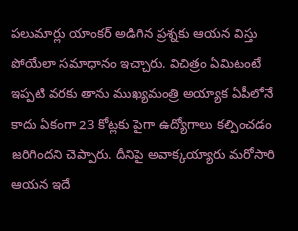పలుమార్లు యాంకర్ అడిగిన ప్రశ్నకు ఆయన విస్తు పోయేలా సమాధానం ఇచ్చారు. విచిత్రం ఏమిటంటే ఇప్పటి వరకు తాను ముఖ్యమంత్రి అయ్యాక ఏపీలోనే కాదు ఏకంగా 23 కోట్లకు పైగా ఉద్యోగాలు కల్పించడం జరిగిందని చెప్పారు. దీనిపై అవాక్కయ్యారు మరోసారి ఆయన ఇదే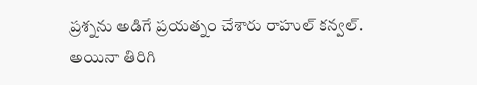ప్రశ్నను అడిగే ప్రయత్నం చేశారు రాహుల్ కన్వల్.
అయినా తిరిగి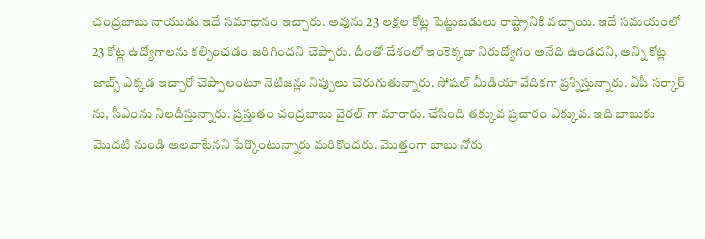చంద్రబాబు నాయుడు ఇదే సమాధానం ఇచ్చారు. అవును 23 లక్షల కోట్ల పెట్టుబడులు రాష్ట్రానికి వచ్చాయి. ఇదే సమయంలో 23 కోట్ల ఉద్యోగాలను కల్పించడం జరిగిందని చెప్పారు. దీంతో దేశంలో ఇంకెక్కడా నిరుద్యోగం అనేది ఉండదని, అన్ని కోట్ల జాబ్స్ ఎక్కడ ఇచ్చారో చెప్పాలంటూ నెటిజన్లు నిప్పులు చెరుగుతున్నారు. సోషల్ మీడియా వేదికగా ప్రశ్నిస్తున్నారు. ఏపీ సర్కార్ ను, సీఎంను నిలదీస్తున్నారు. ప్రస్తుతం చంద్రబాబు వైరల్ గా మారారు. చేసింది తక్కువ ప్రచారం ఎక్కువ. ఇది బాబుకు మొదటి నుండి అలవాటేనని పేర్కొంటున్నారు మరికొందరు. మొత్తంగా బాబు నోరు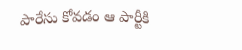పారేసు కోవడం ఆ పార్టీకి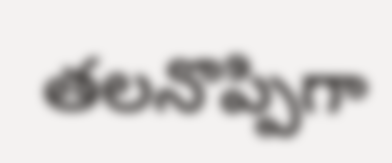తలనొప్పిగా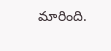మారింది.